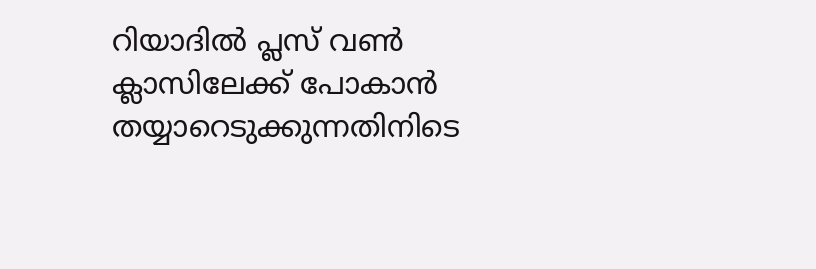റിയാദിൽ പ്ലസ് വൺ ക്ലാസിലേക്ക് പോകാൻ തയ്യാറെടുക്കുന്നതിനിടെ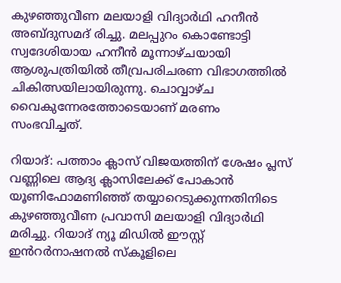കുഴഞ്ഞുവീണ മലയാളി വിദ്യാർഥി ഹനീൻ അബ്ദുസമദ് രിച്ചു. മലപ്പുറം കൊണ്ടോട്ടി സ്വദേശിയായ ഹനീൻ മൂന്നാഴ്ചയായി ആശുപത്രിയിൽ തീവ്രപരിചരണ വിഭാഗത്തിൽ ചികിത്സയിലായിരുന്നു. ചൊവ്വാഴ്ച വൈകുന്നേരത്തോടെയാണ് മരണം സംഭവിച്ചത്.

റിയാദ്: പത്താം ക്ലാസ് വിജയത്തിന് ശേഷം പ്ലസ് വണ്ണിലെ ആദ്യ ക്ലാസിലേക്ക് പോകാൻ യൂണിഫോമണിഞ്ഞ് തയ്യാറെടുക്കുന്നതിനിടെ കുഴഞ്ഞുവീണ പ്രവാസി മലയാളി വിദ്യാർഥി മരിച്ചു. റിയാദ് ന്യൂ മിഡിൽ ഈസ്റ്റ് ഇൻറർനാഷനൽ സ്കൂളിലെ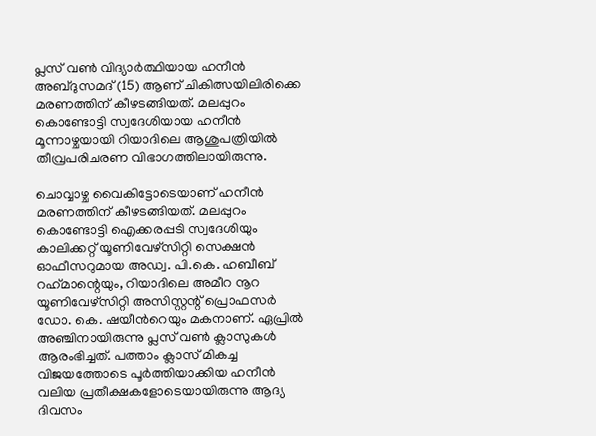പ്ലസ് വൺ വിദ്യാർത്ഥിയായ ഹനീൻ അബ്ദുസമദ് (15) ആണ് ചികിത്സയിലിരിക്കെ മരണത്തിന് കീഴടങ്ങിയത്. മലപ്പുറം കൊണ്ടോട്ടി സ്വദേശിയായ ഹനീൻ മൂന്നാഴ്ചയായി റിയാദിലെ ആശുപത്രിയിൽ തീവ്രപരിചരണ വിഭാഗത്തിലായിരുന്നു.

ചൊവ്വാഴ്ച വൈകിട്ടോടെയാണ് ഹനീൻ മരണത്തിന് കീഴടങ്ങിയത്. മലപ്പുറം കൊണ്ടോട്ടി ഐക്കരപ്പടി സ്വദേശിയും കാലിക്കറ്റ് യൂണിവേഴ്സിറ്റി സെക്ഷൻ ഓഫീസറുമായ അഡ്വ. പി.കെ. ഹബീബ് റഹ്‌മാന്റെയും, റിയാദിലെ അമീറ നൂറ യൂണിവേഴ്സിറ്റി അസിസ്റ്റന്റ് പ്രൊഫസർ ഡോ. കെ. ഷയീന്‍റെയും മകനാണ്. ഏപ്രിൽ അഞ്ചിനായിരുന്നു പ്ലസ് വൺ ക്ലാസുകൾ ആരംഭിച്ചത്. പത്താം ക്ലാസ് മികച്ച വിജയത്തോടെ പൂർത്തിയാക്കിയ ഹനീൻ വലിയ പ്രതീക്ഷകളോടെയായിരുന്നു ആദ്യ ദിവസം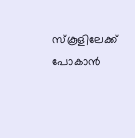സ്കൂളിലേക്ക് പോകാൻ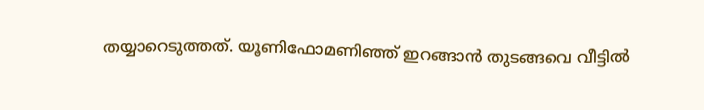തയ്യാറെടുത്തത്. യൂണിഫോമണിഞ്ഞ് ഇറങ്ങാൻ തുടങ്ങവെ വീട്ടിൽ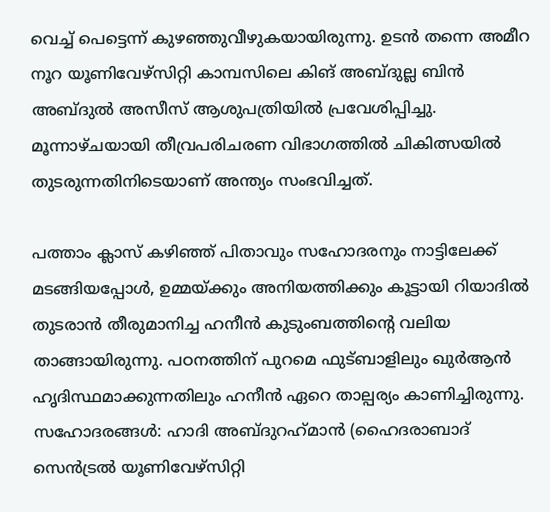വെച്ച് പെട്ടെന്ന് കുഴഞ്ഞുവീഴുകയായിരുന്നു. ഉടൻ തന്നെ അമീറ നൂറ യൂണിവേഴ്സിറ്റി കാമ്പസിലെ കിങ് അബ്ദുല്ല ബിൻ അബ്ദുൽ അസീസ് ആശുപത്രിയിൽ പ്രവേശിപ്പിച്ചു. മൂന്നാഴ്ചയായി തീവ്രപരിചരണ വിഭാഗത്തിൽ ചികിത്സയിൽ തുടരുന്നതിനിടെയാണ് അന്ത്യം സംഭവിച്ചത്.

പത്താം ക്ലാസ് കഴിഞ്ഞ് പിതാവും സഹോദരനും നാട്ടിലേക്ക് മടങ്ങിയപ്പോൾ, ഉമ്മയ്ക്കും അനിയത്തിക്കും കൂട്ടായി റിയാദിൽ തുടരാൻ തീരുമാനിച്ച ഹനീൻ കുടുംബത്തിന്റെ വലിയ താങ്ങായിരുന്നു. പഠനത്തിന് പുറമെ ഫുട്ബാളിലും ഖുർആൻ ഹൃദിസ്ഥമാക്കുന്നതിലും ഹനീൻ ഏറെ താല്പര്യം കാണിച്ചിരുന്നു. സഹോദരങ്ങൾ: ഹാദി അബ്ദുറഹ്‌മാൻ (ഹൈദരാബാദ് സെൻട്രൽ യൂണിവേഴ്സിറ്റി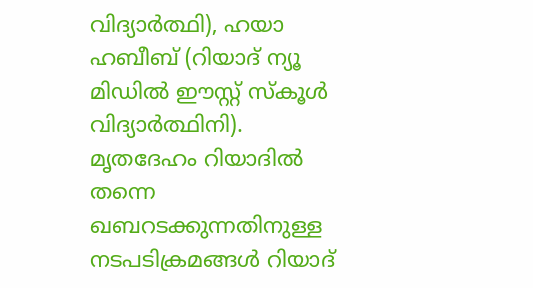വിദ്യാർത്ഥി), ഹയാ ഹബീബ് (റിയാദ് ന്യൂ മിഡിൽ ഈസ്റ്റ് സ്കൂൾ വിദ്യാർത്ഥിനി). മൃതദേഹം റിയാദിൽ തന്നെ ഖബറടക്കുന്നതിനുള്ള നടപടിക്രമങ്ങൾ റിയാദ്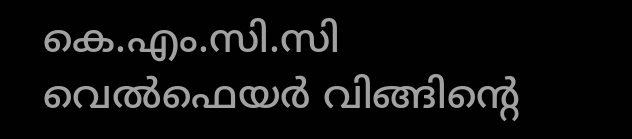കെ.എം.സി.സി വെൽഫെയർ വിങ്ങിന്റെ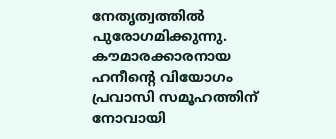നേതൃത്വത്തിൽ പുരോഗമിക്കുന്നു. കൗമാരക്കാരനായ ഹനീന്റെ വിയോഗം പ്രവാസി സമൂഹത്തിന് നോവായി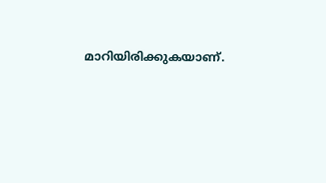മാറിയിരിക്കുകയാണ്.